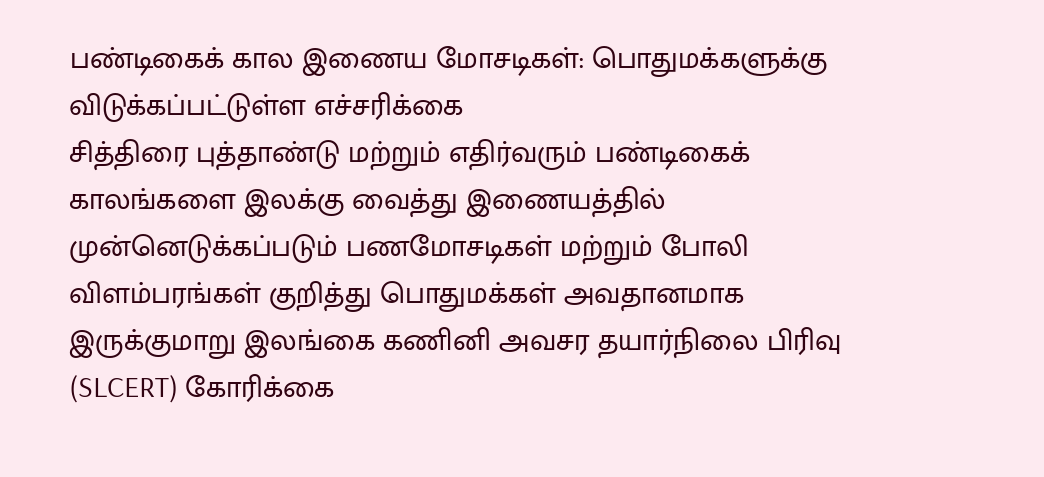பண்டிகைக் கால இணைய மோசடிகள்: பொதுமக்களுக்கு விடுக்கப்பட்டுள்ள எச்சரிக்கை
சித்திரை புத்தாண்டு மற்றும் எதிர்வரும் பண்டிகைக் காலங்களை இலக்கு வைத்து இணையத்தில் முன்னெடுக்கப்படும் பணமோசடிகள் மற்றும் போலி விளம்பரங்கள் குறித்து பொதுமக்கள் அவதானமாக இருக்குமாறு இலங்கை கணினி அவசர தயார்நிலை பிரிவு (SLCERT) கோரிக்கை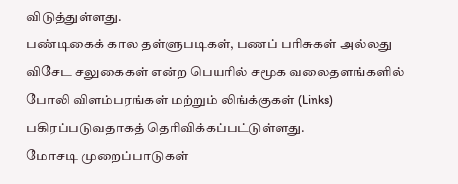விடுத்துள்ளது.
பண்டிகைக் கால தள்ளுபடிகள், பணப் பரிசுகள் அல்லது விசேட சலுகைகள் என்ற பெயரில் சமூக வலைதளங்களில் போலி விளம்பரங்கள் மற்றும் லிங்க்குகள் (Links) பகிரப்படுவதாகத் தெரிவிக்கப்பட்டுள்ளது.
மோசடி முறைப்பாடுகள்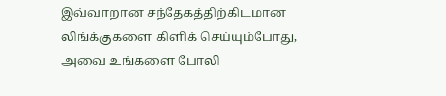இவ்வாறான சந்தேகத்திற்கிடமான லிங்க்குகளை கிளிக் செய்யும்போது, அவை உங்களை போலி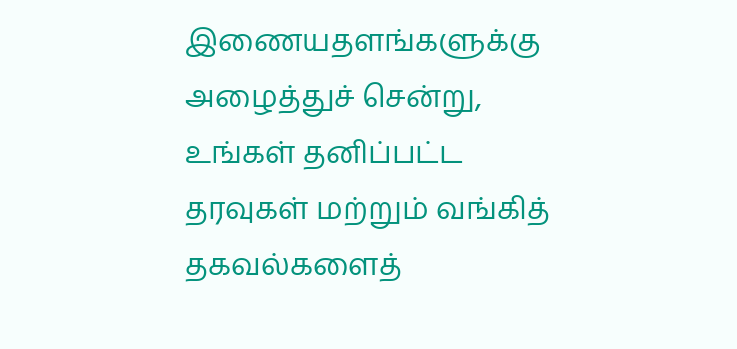இணையதளங்களுக்கு அழைத்துச் சென்று, உங்கள் தனிப்பட்ட தரவுகள் மற்றும் வங்கித் தகவல்களைத்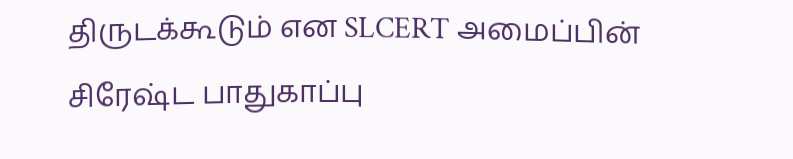திருடக்கூடும் என SLCERT அமைப்பின் சிரேஷ்ட பாதுகாப்பு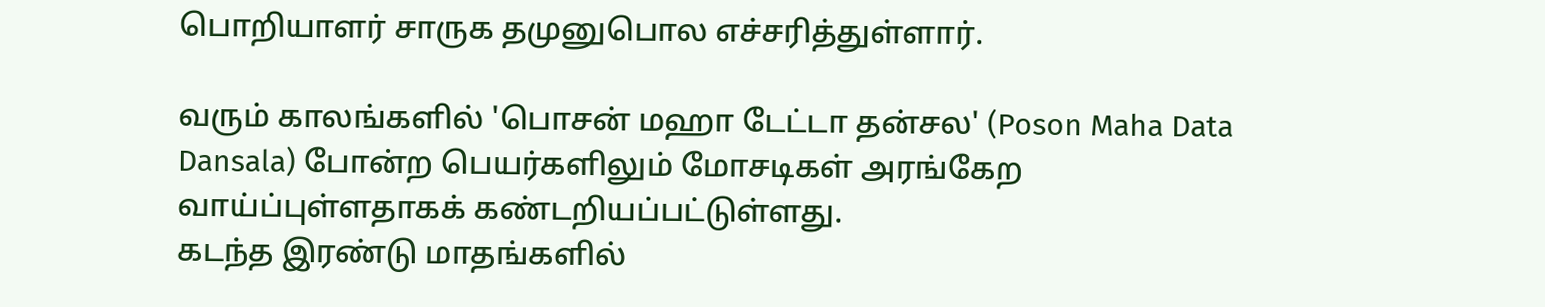பொறியாளர் சாருக தமுனுபொல எச்சரித்துள்ளார்.

வரும் காலங்களில் 'பொசன் மஹா டேட்டா தன்சல' (Poson Maha Data Dansala) போன்ற பெயர்களிலும் மோசடிகள் அரங்கேற வாய்ப்புள்ளதாகக் கண்டறியப்பட்டுள்ளது.
கடந்த இரண்டு மாதங்களில்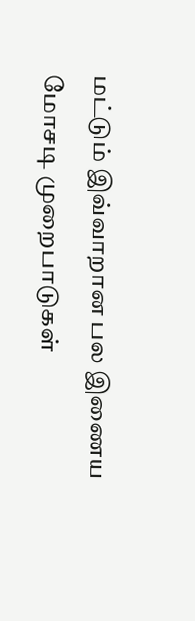மட்டும் இவ்வாறான பல இணைய மோசடி முறைபாடுகள்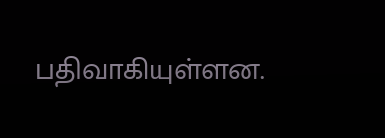பதிவாகியுள்ளன.